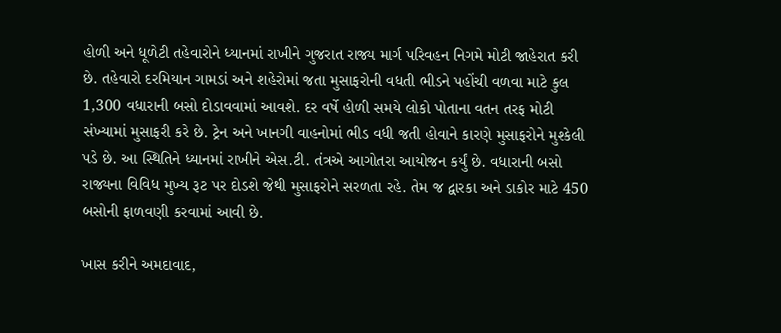હોળી અને ધૂળેટી તહેવારોને ધ્યાનમાં રાખીને ગુજરાત રાજ્ય માર્ગ પરિવહન નિગમે મોટી જાહેરાત કરી છે. તહેવારો દરમિયાન ગામડાં અને શહેરોમાં જતા મુસાફરોની વધતી ભીડને પહોંચી વળવા માટે કુલ 1,300 વધારાની બસો દોડાવવામાં આવશે. દર વર્ષે હોળી સમયે લોકો પોતાના વતન તરફ મોટી સંખ્યામાં મુસાફરી કરે છે. ટ્રેન અને ખાનગી વાહનોમાં ભીડ વધી જતી હોવાને કારણે મુસાફરોને મુશ્કેલી પડે છે. આ સ્થિતિને ધ્યાનમાં રાખીને એસ.ટી. તંત્રએ આગોતરા આયોજન કર્યું છે. વધારાની બસો રાજ્યના વિવિધ મુખ્ય રૂટ પર દોડશે જેથી મુસાફરોને સરળતા રહે. તેમ જ દ્વારકા અને ડાકોર માટે 450 બસોની ફાળવણી કરવામાં આવી છે.

ખાસ કરીને અમદાવાદ,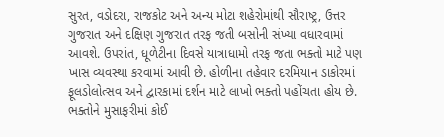સુરત, વડોદરા, રાજકોટ અને અન્ય મોટા શહેરોમાંથી સૌરાષ્ટ્ર, ઉત્તર ગુજરાત અને દક્ષિણ ગુજરાત તરફ જતી બસોની સંખ્યા વધારવામાં આવશે. ઉપરાંત, ધૂળેટીના દિવસે યાત્રાધામો તરફ જતા ભક્તો માટે પણ ખાસ વ્યવસ્થા કરવામાં આવી છે. હોળીના તહેવાર દરમિયાન ડાકોરમાં ફૂલડોલોત્સવ અને દ્વારકામાં દર્શન માટે લાખો ભક્તો પહોંચતા હોય છે. ભક્તોને મુસાફરીમાં કોઈ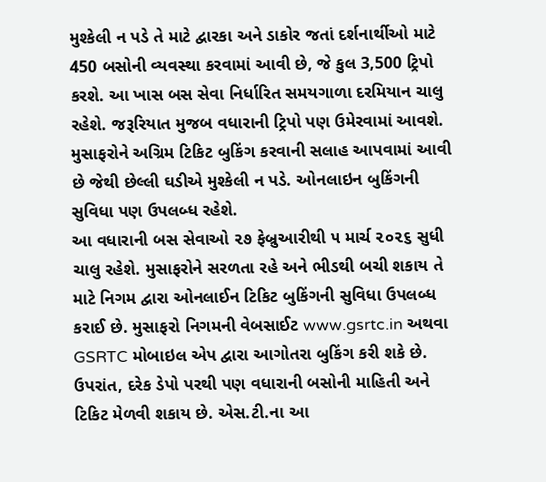મુશ્કેલી ન પડે તે માટે દ્વારકા અને ડાકોર જતાં દર્શનાર્થીઓ માટે 450 બસોની વ્યવસ્થા કરવામાં આવી છે, જે કુલ 3,500 ટ્રિપો કરશે. આ ખાસ બસ સેવા નિર્ધારિત સમયગાળા દરમિયાન ચાલુ રહેશે. જરૂરિયાત મુજબ વધારાની ટ્રિપો પણ ઉમેરવામાં આવશે. મુસાફરોને અગ્રિમ ટિકિટ બુકિંગ કરવાની સલાહ આપવામાં આવી છે જેથી છેલ્લી ઘડીએ મુશ્કેલી ન પડે. ઓનલાઇન બુકિંગની સુવિધા પણ ઉપલબ્ધ રહેશે.
આ વધારાની બસ સેવાઓ ૨૭ ફેબ્રુઆરીથી ૫ માર્ચ ૨૦૨૬ સુધી ચાલુ રહેશે. મુસાફરોને સરળતા રહે અને ભીડથી બચી શકાય તે માટે નિગમ દ્વારા ઓનલાઈન ટિકિટ બુકિંગની સુવિધા ઉપલબ્ધ કરાઈ છે. મુસાફરો નિગમની વેબસાઈટ www.gsrtc.in અથવા GSRTC મોબાઇલ એપ દ્વારા આગોતરા બુકિંગ કરી શકે છે. ઉપરાંત, દરેક ડેપો પરથી પણ વધારાની બસોની માહિતી અને ટિકિટ મેળવી શકાય છે. એસ.ટી.ના આ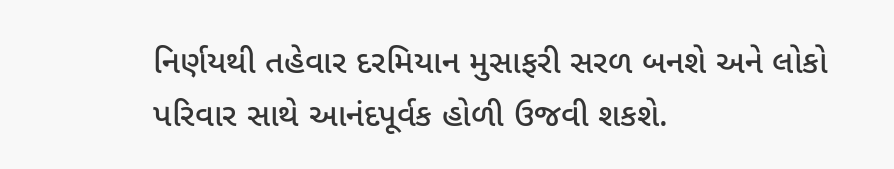નિર્ણયથી તહેવાર દરમિયાન મુસાફરી સરળ બનશે અને લોકો પરિવાર સાથે આનંદપૂર્વક હોળી ઉજવી શકશે.